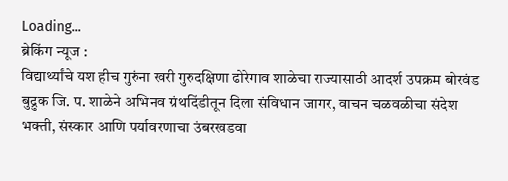Loading...
ब्रेकिंग न्यूज :
विद्यार्थ्यांचे यश हीच गुरुंना खरी गुरुदक्षिणा ढोरेगाव शाळेचा राज्यासाठी आदर्श उपक्रम बोरवंड बुद्रुक जि. प. शाळेने अभिनव ग्रंथदिंडीतून दिला संविधान जागर, वाचन चळवळीचा संदेश भक्ती, संस्कार आणि पर्यावरणाचा उंबरखडवा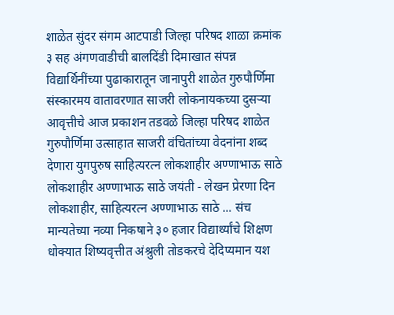शाळेत सुंदर संगम आटपाडी जिल्हा परिषद शाळा क्रमांक ३ सह अंगणवाडीची बालदिंडी दिमाखात संपन्न विद्यार्थिनींच्या पुढाकारातून जानापुरी शाळेत गुरुपौर्णिमा संस्कारमय वातावरणात साजरी लोकनायकच्या दुसऱ्या आवृत्तीचे आज प्रकाशन तडवळे जिल्हा परिषद शाळेत गुरुपौर्णिमा उत्साहात साजरी वंचितांच्या वेदनांना शब्द देणारा युगपुरुष साहित्यरत्न लोकशाहीर अण्णाभाऊ साठे लोकशाहीर अण्णाभाऊ साठे जयंती - लेखन प्रेरणा दिन लोकशाहीर, साहित्यरत्न अण्णाभाऊ साठे ... संच मान्यतेच्या नव्या निकषाने ३० हजार विद्यार्थ्यांचे शिक्षण धोक्यात शिष्यवृत्तीत अंश्रुली तोडकरचे देदिप्यमान यश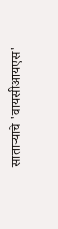साताऱ्याचे 'वायसीआयएस'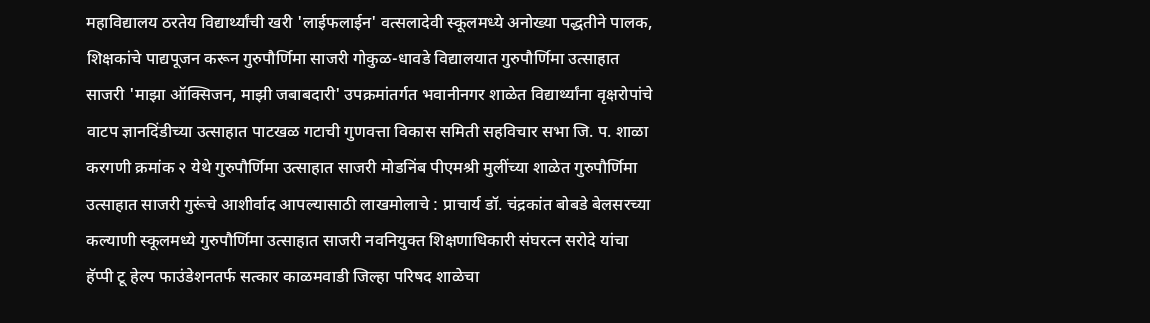महाविद्यालय ठरतेय विद्यार्थ्यांची खरी 'लाईफलाईन' वत्सलादेवी स्कूलमध्ये अनोख्या पद्धतीने पालक, शिक्षकांचे पाद्यपूजन करून गुरुपौर्णिमा साजरी गोकुळ-धावडे विद्यालयात गुरुपौर्णिमा उत्साहात साजरी 'माझा ऑक्सिजन, माझी जबाबदारी' उपक्रमांतर्गत भवानीनगर शाळेत विद्यार्थ्यांना वृक्षरोपांचे वाटप ज्ञानदिंडीच्या उत्साहात पाटखळ गटाची गुणवत्ता विकास समिती सहविचार सभा जि. प. शाळा करगणी क्रमांक २ येथे गुरुपौर्णिमा उत्साहात साजरी मोडनिंब पीएमश्री मुलींच्या शाळेत गुरुपौर्णिमा उत्साहात साजरी गुरूंचे आशीर्वाद आपल्यासाठी लाखमोलाचे : प्राचार्य डॉ. चंद्रकांत बोबडे बेलसरच्या कल्याणी स्कूलमध्ये गुरुपौर्णिमा उत्साहात साजरी नवनियुक्त शिक्षणाधिकारी संघरत्न सरोदे यांचा हॅप्पी टू हेल्प फाउंडेशनतर्फ सत्कार काळमवाडी जिल्हा परिषद शाळेचा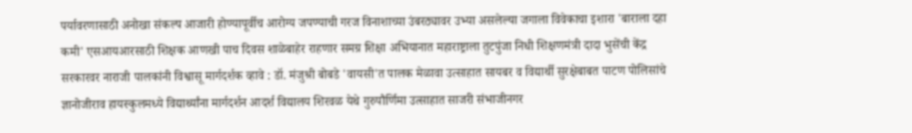पर्यावरणासाठी अनोखा संकल्प आजारी होण्यापूर्वीच आरोग्य जपण्याची गरज विनाशाच्या उंबरठ्यावर उभ्या असलेल्या जगाला विवेकाचा इशारा 'बाराला दहा कमी' एसआयआरसाठी शिक्षक आणखी पाच दिवस शाळेबाहेर राहणार समग्र शिक्षा अभियानात महाराष्ट्राला तुटपुंजा निधी शिक्षणमंत्री दादा भुसेंची केंद्र सरकारवर नाराजी पालकांनी विश्वासू मार्गदर्शक व्हावे : डॉ. मंजुश्री बोबडे 'वायसी'त पालक मेळावा उत्साहात सायबर व विद्यार्थी सुरक्षेबाबत पाटण पोलिसांचे ज्ञानोजीराव हायस्कुलमध्ये विद्यार्थ्यांना मार्गदर्शन आदर्श विद्यालय शिरवळ येथे गुरुपौर्णिमा उत्साहात साजरी संभाजीनगर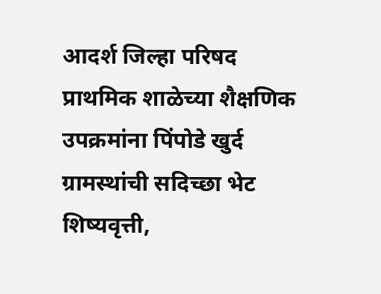आदर्श जिल्हा परिषद प्राथमिक शाळेच्या शैक्षणिक उपक्रमांना पिंपोडे खुर्द ग्रामस्थांची सदिच्छा भेट शिष्यवृत्ती,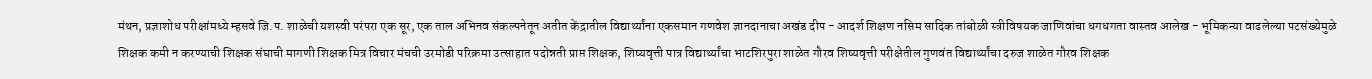मंथन, प्रज्ञाशोध परीक्षांमध्ये म्हसवे जि.प. शाळेची यशस्वी परंपरा एक सूर, एक ताल अभिनव संकल्पनेतून अतीत केंद्रातील विद्यार्थ्यांना एकसमान गणवेश ज्ञानदानाचा अखंड दीप - आदर्श शिक्षण नसिम सादिक तांबोळी स्त्रीविषयक जाणिवांचा धगधगता वास्तव आलेख - भूमिकन्या वाढलेल्या पटसंख्येमुळे शिक्षक कमी न करण्याची शिक्षक संघाची मागणी शिक्षक मित्र विचार मंचची उरमोडी परिक्रमा उत्साहात पदोन्नती प्राप्त शिक्षक, शिष्यवृत्ती पात्र विद्यार्थ्यांचा भाटशिरपुरा शाळेत गौरव शिष्यवृत्ती परीक्षेतील गुणवंत विद्यार्थ्यांचा दरुज शाळेत गौरव शिक्षक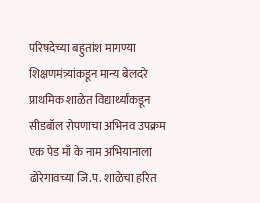परिषदेच्या बहुतांश मागण्या शिक्षणमंत्र्यांकडून मान्य बेलदरे प्राथमिक शाळेत विद्यार्थ्यांकडून सीडबॉल रोपणाचा अभिनव उपक्रम एक पेड माँ के नाम अभियानाला ढोरेगावच्या जि.प. शाळेचा हरित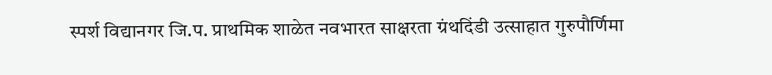स्पर्श विद्यानगर जि.प. प्राथमिक शाळेत नवभारत साक्षरता ग्रंथदिंडी उत्साहात गुरुपौर्णिमा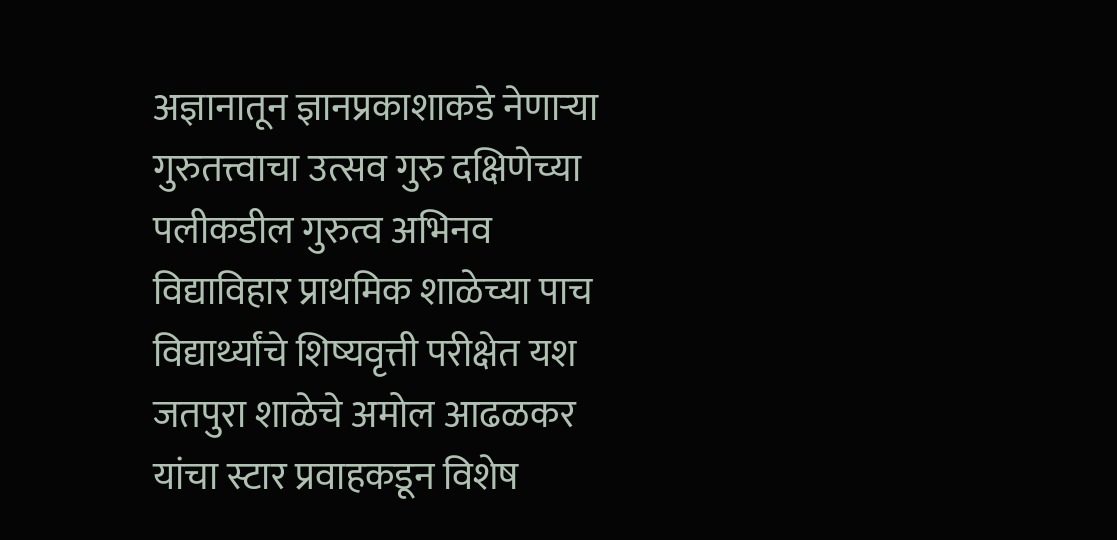अज्ञानातून ज्ञानप्रकाशाकडे नेणाऱ्या गुरुतत्त्वाचा उत्सव गुरु दक्षिणेच्या पलीकडील गुरुत्व अभिनव विद्याविहार प्राथमिक शाळेच्या पाच विद्यार्थ्यांचे शिष्यवृत्ती परीक्षेत यश जतपुरा शाळेचे अमोल आढळकर यांचा स्टार प्रवाहकडून विशेष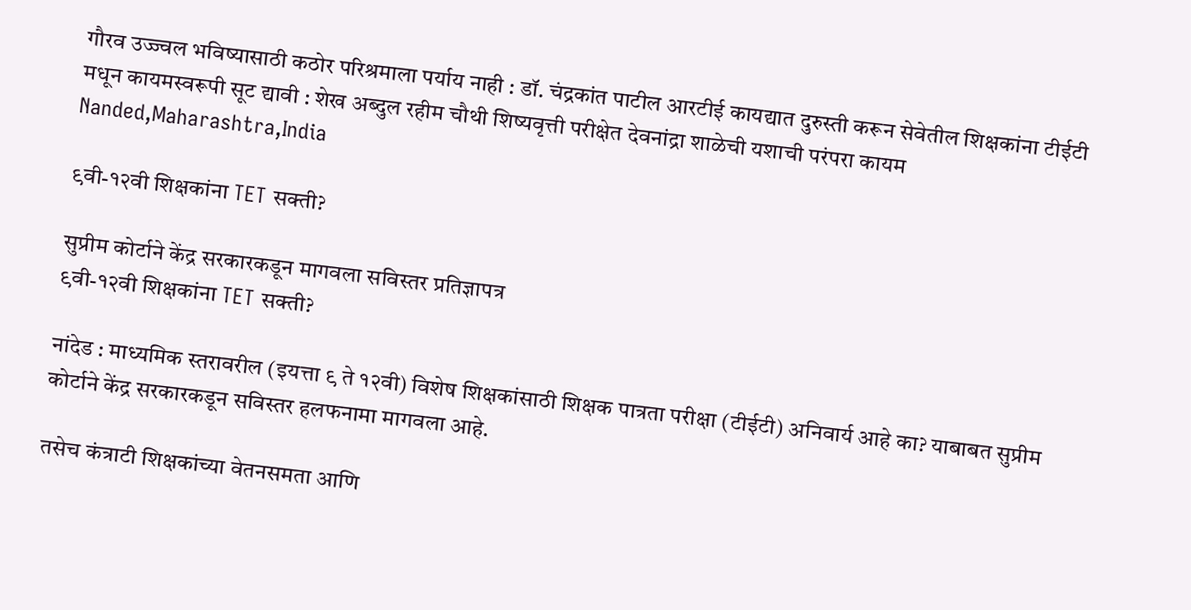गौरव उज्ज्वल भविष्यासाठी कठोर परिश्रमाला पर्याय नाही : डॉ. चंद्रकांत पाटील आरटीई कायद्यात दुरुस्ती करून सेवेतील शिक्षकांना टीईटी मधून कायमस्वरूपी सूट द्यावी : शेख अब्दुल रहीम चौथी शिष्यवृत्ती परीक्षेत देवनांद्रा शाळेची यशाची परंपरा कायम
Nanded,Maharashtra,India

९वी-१२वी शिक्षकांना TET सक्ती?

सुप्रीम कोर्टाने केंद्र सरकारकडून मागवला सविस्तर प्रतिज्ञापत्र
९वी-१२वी शिक्षकांना TET सक्ती?

नांदेड : माध्यमिक स्तरावरील (इयत्ता ९ ते १२वी) विशेष शिक्षकांसाठी शिक्षक पात्रता परीक्षा (टीईटी) अनिवार्य आहे का? याबाबत सुप्रीम कोर्टाने केंद्र सरकारकडून सविस्तर हलफनामा मागवला आहे.

तसेच कंत्राटी शिक्षकांच्या वेतनसमता आणि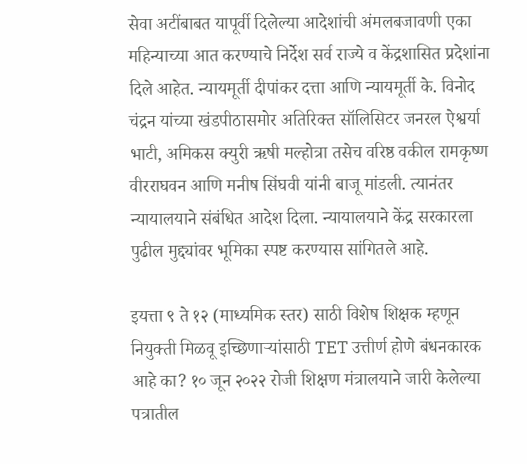सेवा अटींबाबत यापूर्वी दिलेल्या आदेशांची अंमलबजावणी एका महिन्याच्या आत करण्याचे निर्देश सर्व राज्ये व केंद्रशासित प्रदेशांना दिले आहेत. न्यायमूर्ती दीपांकर दत्ता आणि न्यायमूर्ती के. विनोद चंद्रन यांच्या खंडपीठासमोर अतिरिक्त सॉलिसिटर जनरल ऐश्वर्या भाटी, अमिकस क्युरी ऋषी मल्होत्रा तसेच वरिष्ठ वकील रामकृष्ण वीरराघवन आणि मनीष सिंघवी यांनी बाजू मांडली. त्यानंतर न्यायालयाने संबंधित आदेश दिला. न्यायालयाने केंद्र सरकारला पुढील मुद्द्यांवर भूमिका स्पष्ट करण्यास सांगितले आहे.

इयत्ता ९ ते १२ (माध्यमिक स्तर) साठी विशेष शिक्षक म्हणून नियुक्ती मिळवू इच्छिणाऱ्यांसाठी TET उत्तीर्ण होणे बंधनकारक आहे का? १० जून २०२२ रोजी शिक्षण मंत्रालयाने जारी केलेल्या पत्रातील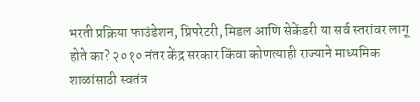भरती प्रक्रिया फाउंडेशन, प्रिपरेटरी, मिडल आणि सेकेंडरी या सर्व स्तरांवर लागू होते का? २०१० नंतर केंद्र सरकार किंवा कोणत्याही राज्याने माध्यमिक शाळांसाठी स्वतंत्र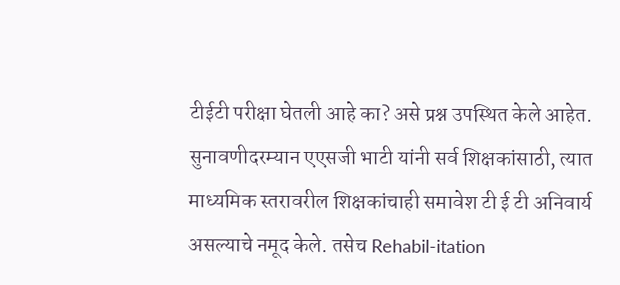टीईटी परीक्षा घेतली आहे का? असे प्रश्न उपस्थित केले आहेत. सुनावणीदरम्यान एएसजी भाटी यांनी सर्व शिक्षकांसाठी, त्यात माध्यमिक स्तरावरील शिक्षकांचाही समावेश टी ई टी अनिवार्य असल्याचे नमूद केले. तसेच Rehabil-itation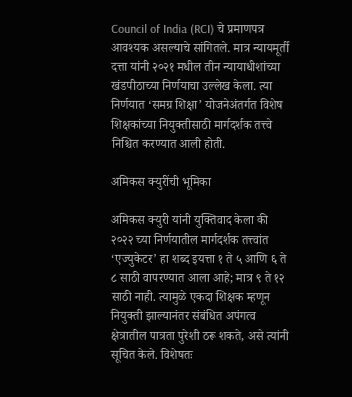Council of India (RCI) चे प्रमाणपत्र आवश्यक असल्याचे सांगितले. मात्र न्यायमूर्ती दत्ता यांनी २०२१ मधील तीन न्यायाधीशांच्या खंडपीठाच्या निर्णयाचा उल्लेख केला. त्या निर्णयात ‘समग्र शिक्षा’ योजनेअंतर्गत विशेष शिक्षकांच्या नियुक्तीसाठी मार्गदर्शक तत्त्वे निश्चित करण्यात आली होती.

अमिकस क्युरींची भूमिका

अमिकस क्युरी यांनी युक्तिवाद केला की २०२२ च्या निर्णयातील मार्गदर्शक तत्त्वांत ‘एज्युकेटर’ हा शब्द इयत्ता १ ते ५ आणि ६ ते ८ साठी वापरण्यात आला आहे; मात्र ९ ते १२ साठी नाही. त्यामुळे एकदा शिक्षक म्हणून नियुक्ती झाल्यानंतर संबंधित अपंगत्व क्षेत्रातील पात्रता पुरेशी ठरू शकते, असे त्यांनी सूचित केले. विशेषतः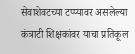सेवाशेवटच्या टप्प्यावर असलेल्या कंत्राटी शिक्षकांवर याचा प्रतिकूल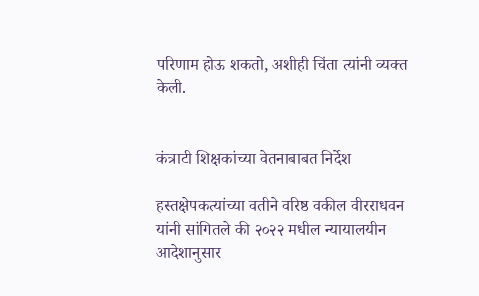परिणाम होऊ शकतो, अशीही चिंता त्यांनी व्यक्त केली.


कंत्राटी शिक्षकांच्या वेतनाबाबत निर्देश

हस्तक्षेपकत्यांच्या वतीने वरिष्ठ वकील वीरराधवन यांनी सांगितले की २०२२ मधील न्यायालयीन आदेशानुसार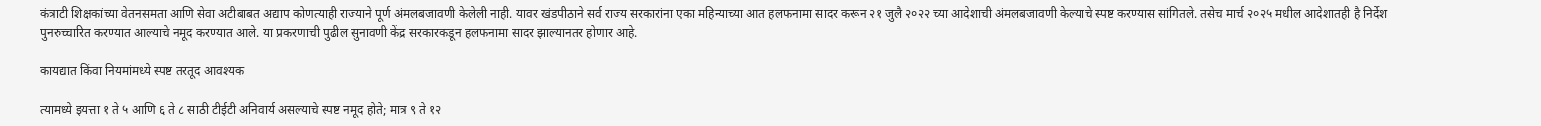कंत्राटी शिक्षकांच्या वेतनसमता आणि सेवा अटीबाबत अद्याप कोणत्याही राज्याने पूर्ण अंमलबजावणी केलेली नाही. यावर खंडपीठाने सर्व राज्य सरकारांना एका महिन्याच्या आत हलफनामा सादर करून २१ जुलै २०२२ च्या आदेशाची अंमलबजावणी केल्याचे स्पष्ट करण्यास सांगितले. तसेच मार्च २०२५ मधील आदेशातही है निर्देश पुनरुच्चारित करण्यात आल्याचे नमूद करण्यात आले. या प्रकरणाची पुढील सुनावणी केंद्र सरकारकडून हलफनामा सादर झाल्यानतर होणार आहे.

कायद्यात किंवा नियमांमध्ये स्पष्ट तरतूद आवश्यक

त्यामध्ये इयत्ता १ ते ५ आणि ६ ते ८ साठी टीईटी अनिवार्य असल्याचे स्पष्ट नमूद होते; मात्र ९ ते १२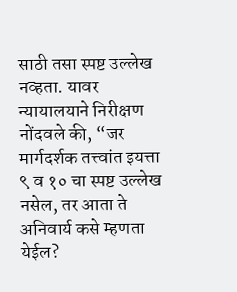साठी तसा स्पष्ट उल्लेख नव्हता. यावर न्यायालयाने निरीक्षण नोंदवले की, “जर मार्गदर्शक तत्त्वांत इयत्ता ९ व १० चा स्पष्ट उल्लेख नसेल, तर आता ते अनिवार्य कसे म्हणता येईल?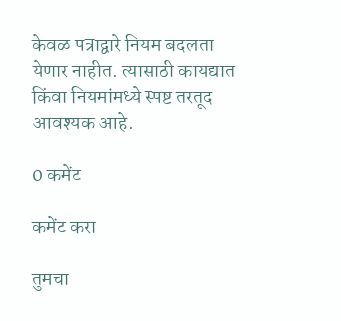केवळ पत्राद्वारे नियम बदलता येणार नाहीत. त्यासाठी कायद्यात किंवा नियमांमध्ये स्पष्ट तरतूद आवश्यक आहे.

0 कमेंट

कमेंट करा

तुमचा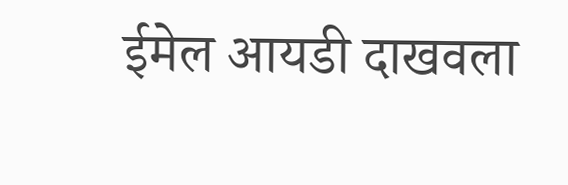ईमेल आयडी दाखवला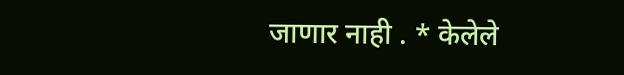जाणार नाही . * केलेले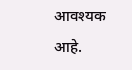आवश्यक आहे.